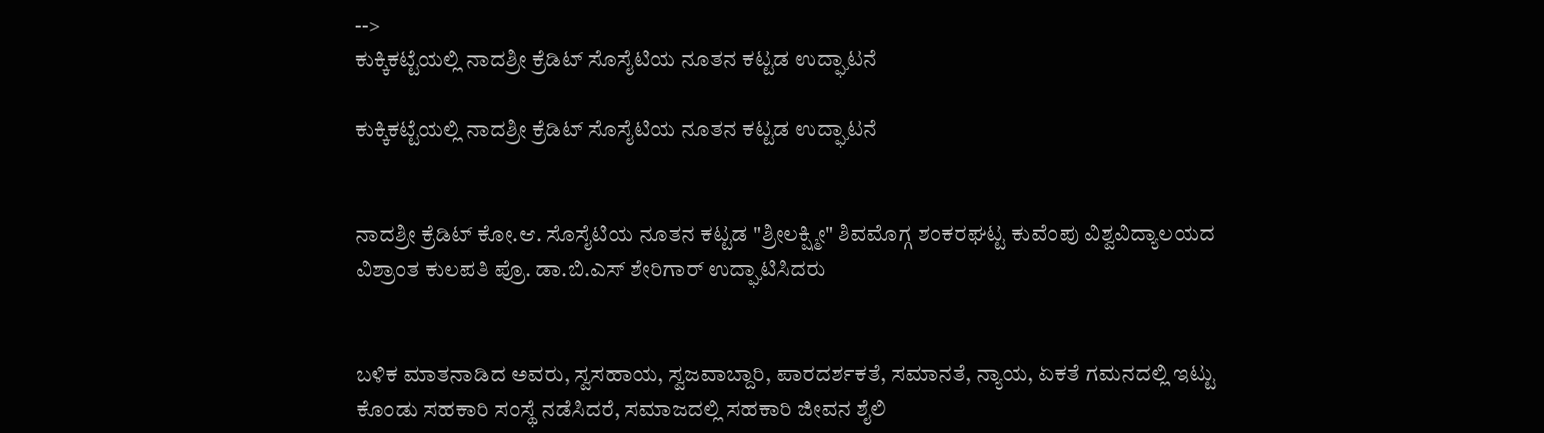-->
ಕುಕ್ಕಿಕಟ್ಟೆಯಲ್ಲಿ ನಾದಶ್ರೀ ಕ್ರೆಡಿಟ್ ಸೊಸೈಟಿಯ ನೂತನ ಕಟ್ಟಡ ಉದ್ಘಾಟನೆ

ಕುಕ್ಕಿಕಟ್ಟೆಯಲ್ಲಿ ನಾದಶ್ರೀ ಕ್ರೆಡಿಟ್ ಸೊಸೈಟಿಯ ನೂತನ ಕಟ್ಟಡ ಉದ್ಘಾಟನೆ


ನಾದಶ್ರೀ ಕ್ರೆಡಿಟ್ ಕೋ.ಆ. ಸೊಸೈಟಿಯ ನೂತನ ಕಟ್ಟಡ "ಶ್ರೀಲಕ್ಷ್ಮೀ" ಶಿವಮೊಗ್ಗ ಶಂಕರಘಟ್ಟ ಕುವೆಂಪು ವಿಶ್ವವಿದ್ಯಾಲಯದ ವಿಶ್ರಾಂತ ಕುಲಪತಿ ಪ್ರೊ. ಡಾ.ಬಿ.ಎಸ್ ಶೇರಿಗಾರ್ ಉದ್ಘಾಟಿಸಿದರು


ಬಳಿಕ ಮಾತನಾಡಿದ ಅವರು, ಸ್ವಸಹಾಯ, ಸ್ವಜವಾಬ್ದಾರಿ, ಪಾರದರ್ಶಕತೆ, ಸಮಾನತೆ, ನ್ಯಾಯ, ಏಕತೆ ಗಮನದಲ್ಲಿ ಇಟ್ಟು ಕೊಂಡು ಸಹಕಾರಿ ಸಂಸ್ಥೆ ನಡೆಸಿದರೆ, ಸಮಾಜದಲ್ಲಿ ಸಹಕಾರಿ ಜೀವನ ಶೈಲಿ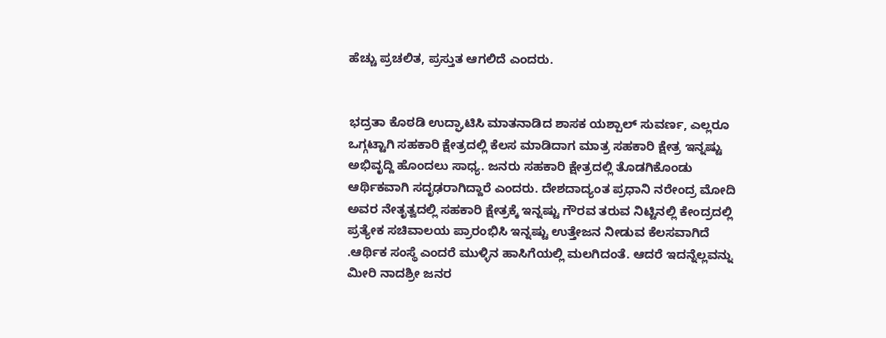ಹೆಚ್ಚು ಪ್ರಚಲಿತ, ಪ್ರಸ್ತುತ ಆಗಲಿದೆ ಎಂದರು.


ಭದ್ರತಾ ಕೊಠಡಿ ಉದ್ಘಾಟಿಸಿ ಮಾತನಾಡಿದ ಶಾಸಕ ಯಶ್ಪಾಲ್ ‌ಸುವರ್ಣ, ಎಲ್ಲರೂ ಒಗ್ಗಟ್ಟಾಗಿ ಸಹಕಾರಿ ಕ್ಷೇತ್ರದಲ್ಲಿ ಕೆಲಸ ಮಾಡಿದಾಗ ಮಾತ್ರ ಸಹಕಾರಿ ಕ್ಷೇತ್ರ ಇನ್ನಷ್ಟು ಅಭಿವೃದ್ದಿ ಹೊಂದಲು ಸಾಧ್ಯ. ಜನರು ಸಹಕಾರಿ ಕ್ಷೇತ್ರದಲ್ಲಿ ತೊಡಗಿಕೊಂಡು ಆರ್ಥಿಕವಾಗಿ ಸದೃಢರಾಗಿದ್ದಾರೆ ಎಂದರು. ದೇಶದಾದ್ಯಂತ ಪ್ರಧಾನಿ ನರೇಂದ್ರ ಮೋದಿ ಅವರ ನೇತೃತ್ವದಲ್ಲಿ ಸಹಕಾರಿ ಕ್ಷೇತ್ರಕ್ಕೆ ಇನ್ನಷ್ಟು ಗೌರವ ತರುವ ನಿಟ್ಟಿನಲ್ಲಿ ಕೇಂದ್ರದಲ್ಲಿ ಪ್ರತ್ಯೇಕ ಸಚಿವಾಲಯ ಪ್ರಾರಂಭಿಸಿ ಇನ್ನಷ್ಟು ಉತ್ತೇಜನ ನೀಡುವ ಕೆಲಸವಾಗಿದೆ .ಆರ್ಥಿಕ ಸಂಸ್ಥೆ ಎಂದರೆ ಮುಳ್ಳಿನ ಹಾಸಿಗೆಯಲ್ಲಿ ಮಲಗಿದಂತೆ. ಆದರೆ ಇದನ್ನೆಲ್ಲವನ್ನು ಮೀರಿ ನಾದಶ್ರೀ ಜನರ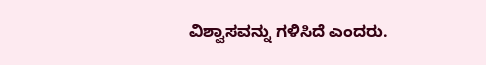ವಿಶ್ವಾಸವನ್ನು ಗಳಿಸಿದೆ ಎಂದರು.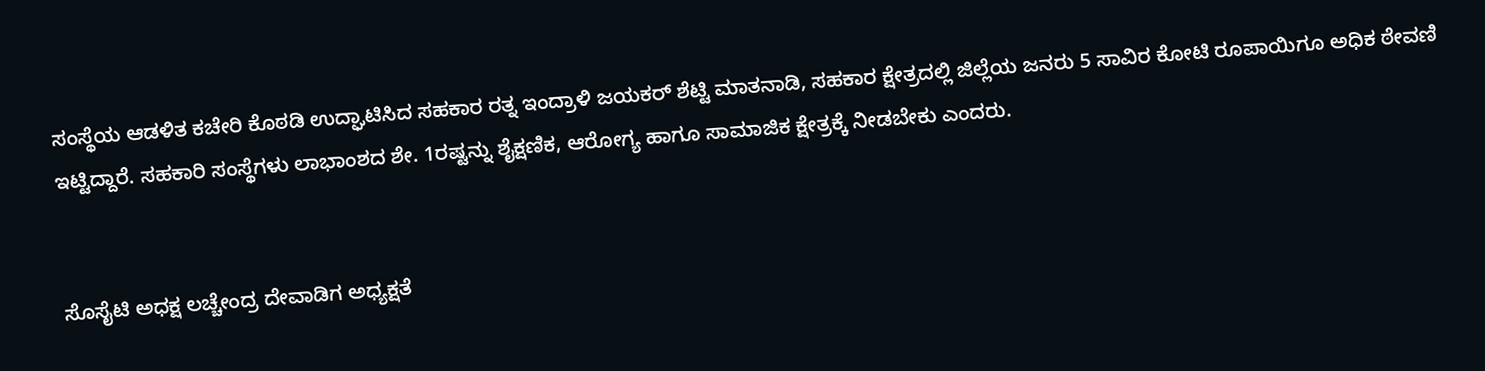ಸಂಸ್ಥೆಯ ಆಡಳಿತ ಕಚೇರಿ ಕೊಠಡಿ ಉದ್ಘಾಟಿಸಿದ ಸಹಕಾರ ರತ್ನ ಇಂದ್ರಾಳಿ ಜಯಕರ್ ಶೆಟ್ಟಿ ಮಾತನಾಡಿ, ಸಹಕಾರ ಕ್ಷೇತ್ರದಲ್ಲಿ ಜಿಲ್ಲೆಯ ಜನರು 5 ಸಾವಿರ ಕೋಟಿ ರೂಪಾಯಿಗೂ ಅಧಿಕ ಠೇವಣಿ ಇಟ್ಟಿದ್ದಾರೆ. ಸಹಕಾರಿ ಸಂಸ್ಥೆಗಳು ಲಾಭಾಂಶದ ಶೇ. 1ರಷ್ಟನ್ನು ಶೈಕ್ಷಣಿಕ, ಆರೋಗ್ಯ ಹಾಗೂ ಸಾಮಾಜಿಕ ಕ್ಷೇತ್ರಕ್ಕೆ ನೀಡಬೇಕು ಎಂದರು.


ಸೊಸೈಟಿ ಅಧಕ್ಷ ಲಚ್ಚೇಂದ್ರ ದೇವಾಡಿಗ ಅಧ್ಯಕ್ಷತೆ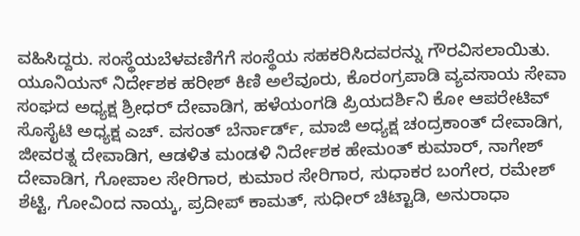ವಹಿಸಿದ್ದರು. ಸಂಸ್ಥೆಯಬೆಳವಣಿಗೆಗೆ ಸಂಸ್ಥೆಯ ಸಹಕರಿಸಿದವರನ್ನು ಗೌರವಿಸಲಾಯಿತು. ಯೂನಿಯನ್ ನಿರ್ದೇಶಕ ಹರೀಶ್ ಕಿಣಿ ಅಲೆವೂರು, ಕೊರಂಗ್ರಪಾಡಿ ವ್ಯವಸಾಯ ಸೇವಾ ಸಂಘದ ಅಧ್ಯಕ್ಷ ಶ್ರೀಧರ್ ದೇವಾಡಿಗ, ಹಳೆಯಂಗಡಿ ಪ್ರಿಯದರ್ಶಿನಿ ಕೋ ಆಪರೇಟಿವ್ ಸೊಸೈಟಿ ಅಧ್ಯಕ್ಷ ಎಚ್. ವಸಂತ್ ಬೆರ್ನಾರ್ಡ್, ಮಾಜಿ ಅಧ್ಯಕ್ಷ ಚಂದ್ರಕಾಂತ್ ದೇವಾಡಿಗ, ಜೀವರತ್ನ ದೇವಾಡಿಗ, ಆಡಳಿತ ಮಂಡಳಿ ನಿರ್ದೇಶಕ ಹೇಮಂತ್ ಕುಮಾರ್, ನಾಗೇಶ್ ದೇವಾಡಿಗ, ಗೋಪಾಲ ಸೇರಿಗಾರ, ಕುಮಾರ ಸೇರಿಗಾರ, ಸುಧಾಕರ ಬಂಗೇರ, ರಮೇಶ್ ಶೆಟ್ಟಿ, ಗೋವಿಂದ ನಾಯ್ಕ, ಪ್ರದೀಪ್ ಕಾಮತ್, ಸುಧೀರ್ ಚಿಟ್ಟಾಡಿ, ಅನುರಾಧಾ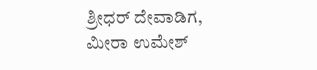ಶ್ರೀಧರ್ ದೇವಾಡಿಗ, ಮೀರಾ ಉಮೇಶ್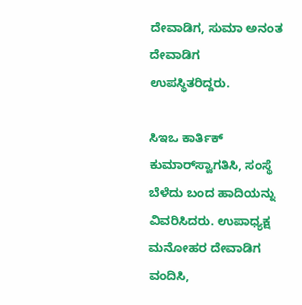ದೇವಾಡಿಗ, ಸುಮಾ ಅನಂತ ದೇವಾಡಿಗ ಉಪಸ್ಥಿತರಿದ್ದರು.

ಸಿಇಒ ಕಾರ್ತಿಕ್‌ ಕುಮಾರ್‌ಸ್ವಾಗತಿಸಿ, ಸಂಸ್ಥೆ ಬೆಳೆದು ಬಂದ ಹಾದಿಯನ್ನು ವಿವರಿಸಿದರು. ಉಪಾಧ್ಯಕ್ಷ ಮನೋಹರ ದೇವಾಡಿಗ ವಂದಿಸಿ,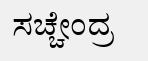ಸಚ್ಚೇಂದ್ರ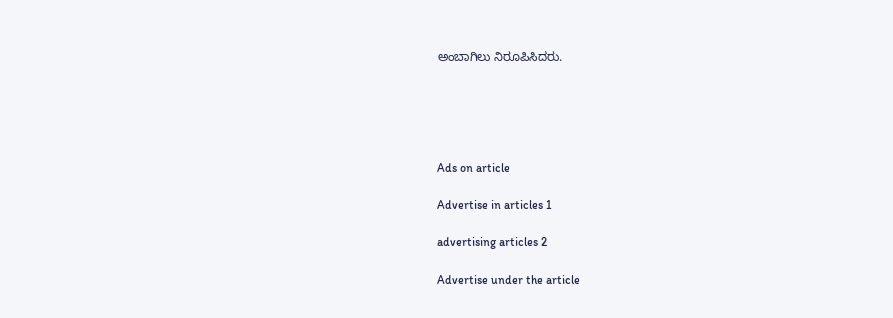ಅಂಬಾಗಿಲು ನಿರೂಪಿಸಿದರು.





Ads on article

Advertise in articles 1

advertising articles 2

Advertise under the article